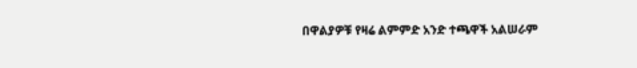በዋልያዎቹ የዛሬ ልምምድ አንድ ተጫዋች አልሠራም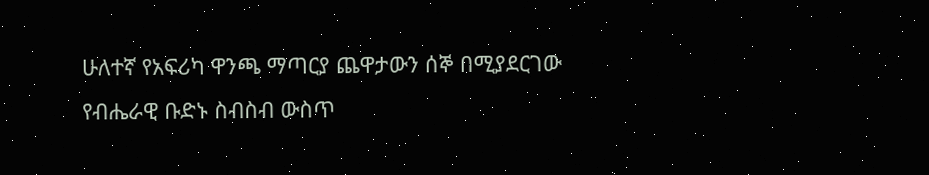ሁለተኛ የአፍሪካ ዋንጫ ማጣርያ ጨዋታውን ሰኞ በሚያደርገው የብሔራዊ ቡድኑ ስብስብ ውስጥ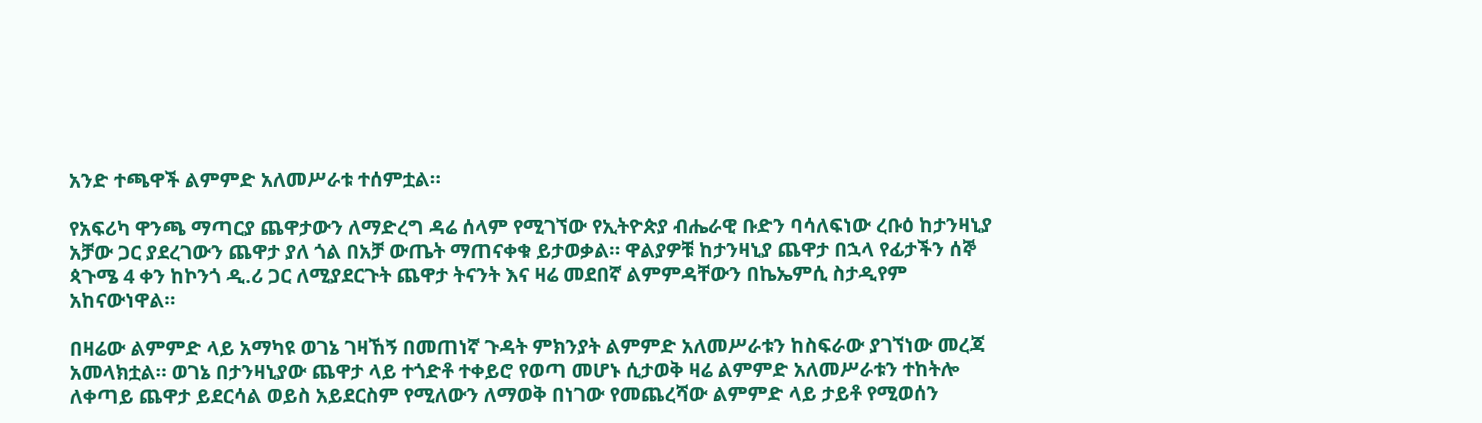አንድ ተጫዋች ልምምድ አለመሥራቱ ተሰምቷል።

የአፍሪካ ዋንጫ ማጣርያ ጨዋታውን ለማድረግ ዳሬ ሰላም የሚገኘው የኢትዮጵያ ብሔራዊ ቡድን ባሳለፍነው ረቡዕ ከታንዛኒያ አቻው ጋር ያደረገውን ጨዋታ ያለ ጎል በአቻ ውጤት ማጠናቀቁ ይታወቃል። ዋልያዎቹ ከታንዛኒያ ጨዋታ በኋላ የፊታችን ሰኞ ጳጉሜ 4 ቀን ከኮንጎ ዲ.ሪ ጋር ለሚያደርጉት ጨዋታ ትናንት እና ዛሬ መደበኛ ልምምዳቸውን በኬኤምሲ ስታዲየም አከናውነዋል።

በዛሬው ልምምድ ላይ አማካዩ ወገኔ ገዛኸኝ በመጠነኛ ጉዳት ምክንያት ልምምድ አለመሥራቱን ከስፍራው ያገኘነው መረጃ አመላክቷል። ወገኔ በታንዛኒያው ጨዋታ ላይ ተጎድቶ ተቀይሮ የወጣ መሆኑ ሲታወቅ ዛሬ ልምምድ አለመሥራቱን ተከትሎ ለቀጣይ ጨዋታ ይደርሳል ወይስ አይደርስም የሚለውን ለማወቅ በነገው የመጨረሻው ልምምድ ላይ ታይቶ የሚወሰን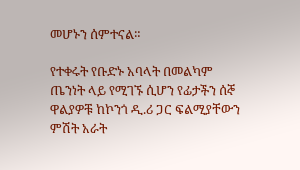መሆኑን ሰምተናል።

የተቀሩት የቡድኑ አባላት በመልካም ጤንነት ላይ የሚገኙ ሲሆን የፊታችን ሰኞ ዋልያዎቹ ከኮንጎ ዲ.ሪ ጋር ፍልሚያቸውን ምሽት አራት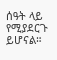ሰዓት ላይ የሚያደርጉ ይሆናል።